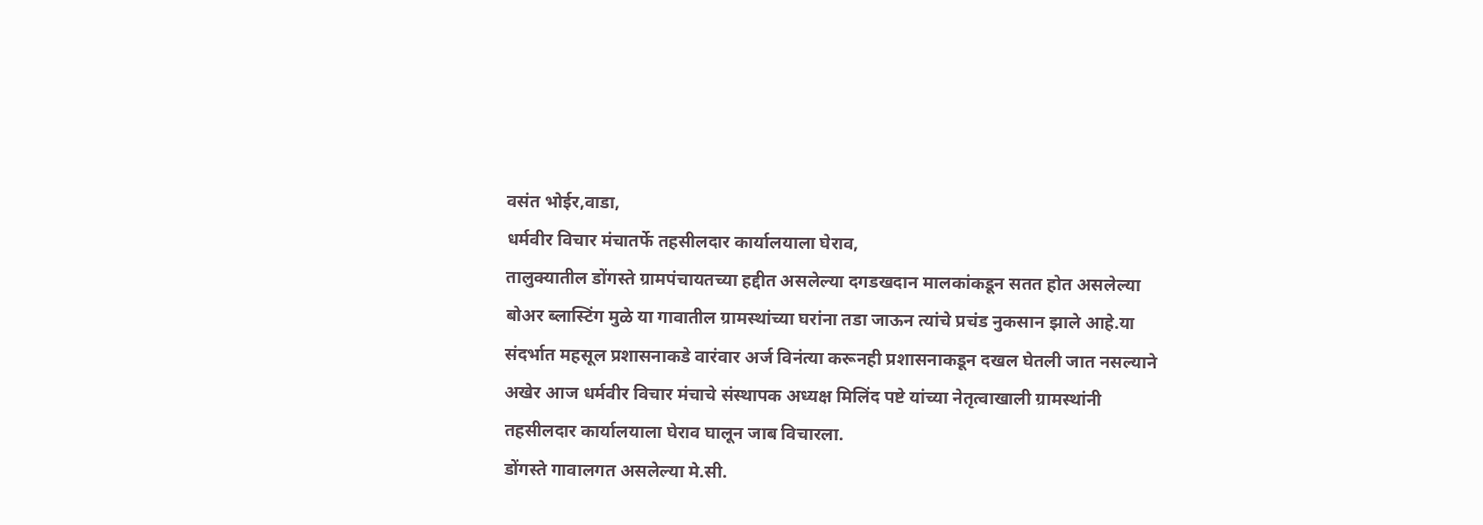वसंत भोईर,वाडा,
धर्मवीर विचार मंचातर्फे तहसीलदार कार्यालयाला घेराव,
तालुक्यातील डोंगस्ते ग्रामपंचायतच्या हद्दीत असलेल्या दगडखदान मालकांकडून सतत होत असलेल्या बोअर ब्लास्टिंग मुळे या गावातील ग्रामस्थांच्या घरांना तडा जाऊन त्यांचे प्रचंड नुकसान झाले आहे.या संदर्भात महसूल प्रशासनाकडे वारंवार अर्ज विनंत्या करूनही प्रशासनाकडून दखल घेतली जात नसल्याने अखेर आज धर्मवीर विचार मंचाचे संस्थापक अध्यक्ष मिलिंद पष्टे यांच्या नेतृत्वाखाली ग्रामस्थांनी तहसीलदार कार्यालयाला घेराव घालून जाब विचारला.
डोंगस्ते गावालगत असलेल्या मे.सी.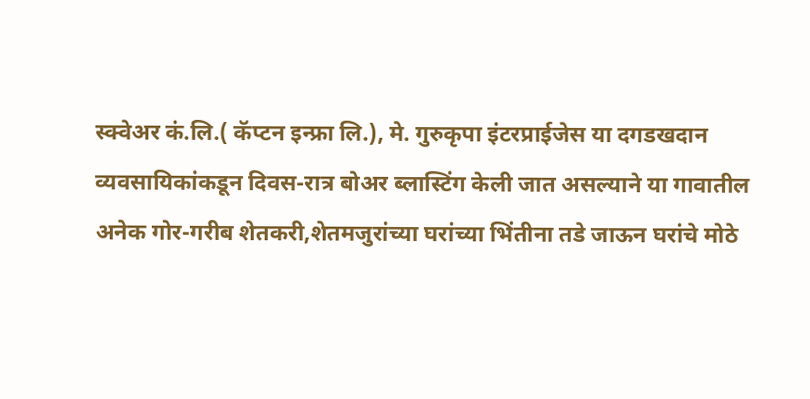स्क्वेअर कं.लि.( कॅप्टन इन्फ्रा लि.), मे. गुरुकृपा इंटरप्राईजेस या दगडखदान व्यवसायिकांकडून दिवस-रात्र बोअर ब्लास्टिंग केली जात असल्याने या गावातील अनेक गोर-गरीब शेतकरी,शेतमजुरांच्या घरांच्या भिंतीना तडे जाऊन घरांचे मोठे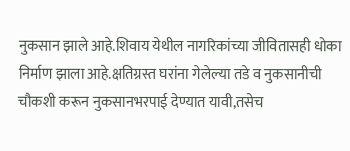नुकसान झाले आहे.शिवाय येथील नागरिकांच्या जीवितासही धोका निर्माण झाला आहे.क्षतिग्रस्त घरांना गेलेल्या तडे व नुकसानीची चौकशी करून नुकसानभरपाई देण्यात यावी,तसेच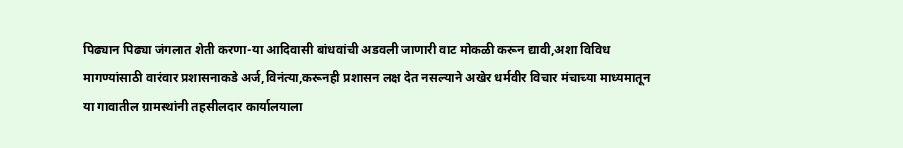पिढ्यान पिढ्या जंगलात शेती करणा-या आदिवासी बांधवांची अडवली जाणारी वाट मोकळी करून द्यावी,अशा विविध मागण्यांसाठी वारंवार प्रशासनाकडे अर्ज,विनंत्या,करूनही प्रशासन लक्ष देत नसल्याने अखेर धर्मवीर विचार मंचाच्या माध्यमातून या गावातील ग्रामस्थांनी तहसीलदार कार्यालयाला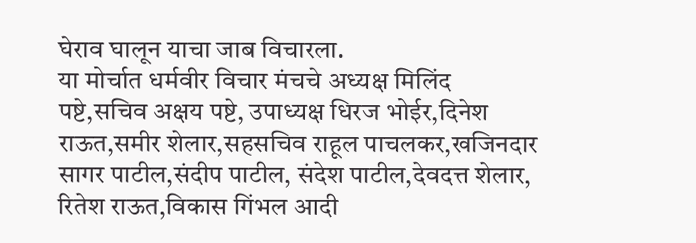घेराव घालून याचा जाब विचारला.
या मोर्चात धर्मवीर विचार मंचचे अध्यक्ष मिलिंद पष्टे,सचिव अक्षय पष्टे, उपाध्यक्ष धिरज भोईर,दिनेश राऊत,समीर शेलार,सहसचिव राहूल पाचलकर,खजिनदार सागर पाटील,संदीप पाटील, संदेश पाटील,देवदत्त शेलार, रितेश राऊत,विकास गिंभल आदी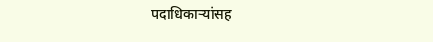पदाधिकाऱ्यांसह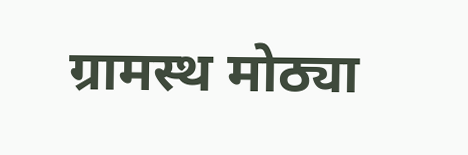ग्रामस्थ मोठ्या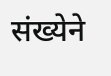संख्येने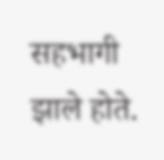सहभागी झाले होते.